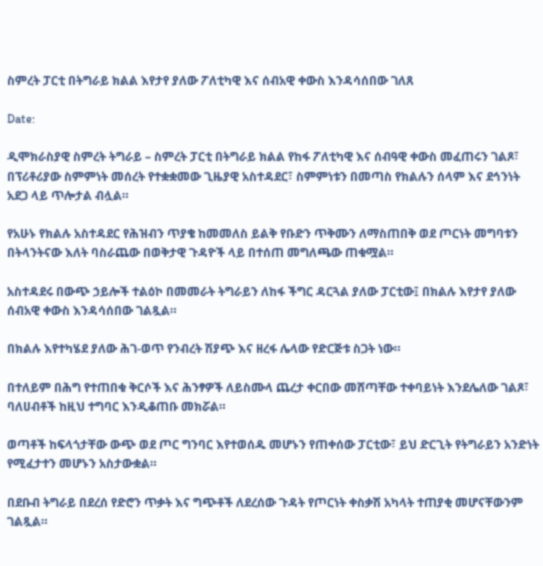ስምረት ፓርቲ በትግራይ ክልል እየታየ ያለው ፖለቲካዊ እና ሰብአዊ ቀውስ እንዳሳሰበው ገለጸ

Date:

ዲሞክራስያዊ ስምረት ትግራይ – ስምረት ፓርቲ በትግራይ ክልል የከፋ ፖለቲካዊ እና ሰብዓዊ ቀውስ መፈጠሩን ገልጾ፣ በፕሪቶሪያው ስምምነት መሰረት የተቋቋመው ጊዜያዊ አስተዳደር፣ ስምምነቱን በመጣስ የክልሉን ሰላም እና ደኅንነት አደጋ ላይ ጥሎታል ብሏል።

የአሁኑ የክልሉ አስተዳደር የሕዝብን ጥያቄ ከመመለስ ይልቅ የቡድን ጥቅሙን ለማስጠበቅ ወደ ጦርነት መግባቱን በትላንትናው እለት ባስራጨው በወቅታዊ ጉዳዮች ላይ በተሰጠ መግለጫው ጠቁሟል።

አስተዳደሩ በውጭ ኃይሎች ተልዕኮ በመመራት ትግራይን ለከፋ ችግር ዳርጓል ያለው ፓርቲው፤ በክልሉ እየታየ ያለው ሰብአዊ ቀውስ እንዳሳሰበው ገልጿል።

በክልሉ እየተካሄደ ያለው ሕገ-ወጥ የንብረት ሽያጭ እና ዘረፋ ሌላው የድርጅቱ ስጋት ነው።

በተለይም በሕግ የተጠበቁ ቅርሶች እና ሕንፃዎች ለይስሙላ ጨረታ ቀርበው መሸጣቸው ተቀባይነት እንደሌለው ገልጾ፣ ባለሀብቶች ከዚህ ተግባር እንዲቆጠቡ መክሯል።

ወጣቶች ከፍላጎታቸው ውጭ ወደ ጦር ግንባር እየተወሰዱ መሆኑን የጠቀሰው ፓርቲው፣ ይህ ድርጊት የትግራይን አንድነት የሚፈታተን መሆኑን አስታውቋል።

በደቡብ ትግራይ በደረሰ የድሮን ጥቃት እና ግጭቶች ለደረሰው ጉዳት የጦርነት ቀስቃሽ አካላት ተጠያቂ መሆናቸውንም ገልጿል።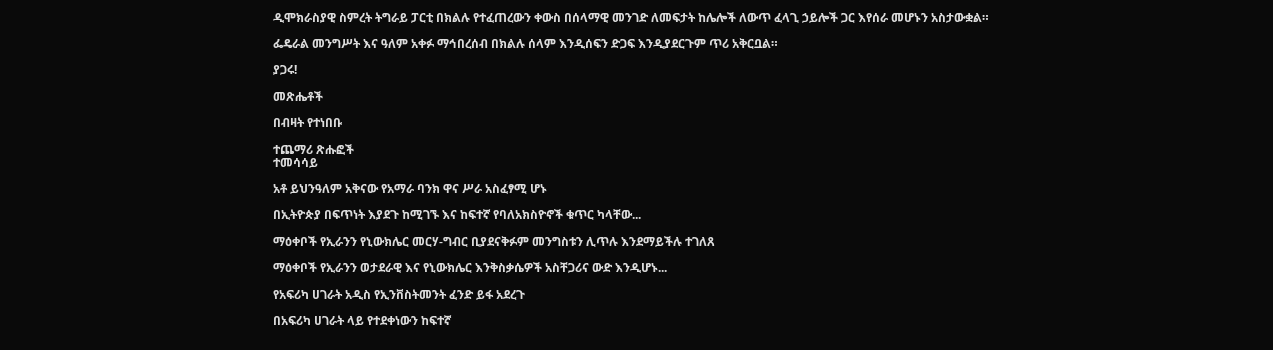ዲሞክራስያዊ ስምረት ትግራይ ፓርቲ በክልሉ የተፈጠረውን ቀውስ በሰላማዊ መንገድ ለመፍታት ከሌሎች ለውጥ ፈላጊ ኃይሎች ጋር እየሰራ መሆኑን አስታውቋል።

ፌዴራል መንግሥት እና ዓለም አቀፉ ማኅበረሰብ በክልሉ ሰላም እንዲሰፍን ድጋፍ እንዲያደርጉም ጥሪ አቅርቧል።

ያጋሩ!

መጽሔቶች

በብዛት የተነበቡ

ተጨማሪ ጽሑፎች
ተመሳሳይ

አቶ ይህንዓለም አቅናው የአማራ ባንክ ዋና ሥራ አስፈፃሚ ሆኑ

በኢትዮጵያ በፍጥነት እያደጉ ከሚገኙ እና ከፍተኛ የባለአክስዮኖች ቁጥር ካላቸው...

ማዕቀቦች የኢራንን የኒውክሌር መርሃ-ግብር ቢያደናቅፉም መንግስቱን ሊጥሉ እንደማይችሉ ተገለጸ

ማዕቀቦች የኢራንን ወታደራዊ እና የኒውክሌር እንቅስቃሴዎች አስቸጋሪና ውድ እንዲሆኑ...

የአፍሪካ ሀገራት አዲስ የኢንቨስትመንት ፈንድ ይፋ አደረጉ

በአፍሪካ ሀገራት ላይ የተደቀነውን ከፍተኛ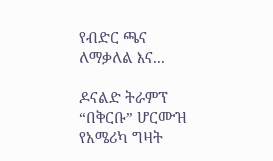የብድር ጫና ለማቃለል እና...

ዶናልድ ትራምፕ “በቅርቡ” ሆርሙዝ የአሜሪካ ግዛት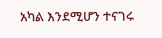አካል እንደሚሆን ተናገሩ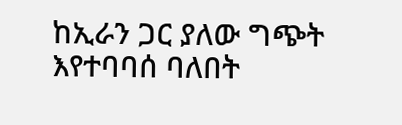ከኢራን ጋር ያለው ግጭት እየተባባሰ ባለበት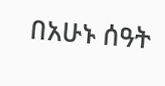በአሁኑ ሰዓት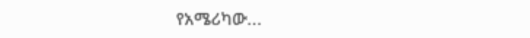የአሜሪካው...